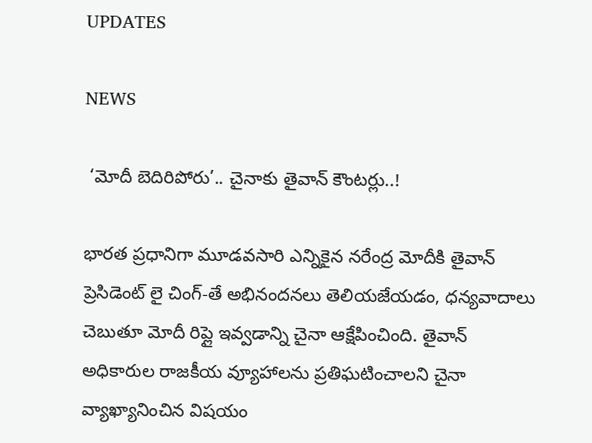UPDATES

NEWS

 ‘మోదీ బెదిరిపోరు’.. చైనాకు తైవాన్ కౌంటర్లు..!

భారత ప్రధానిగా మూడవసారి ఎన్నికైన నరేంద్ర మోదీకి తైవాన్ ప్రెసిడెంట్ లై చింగ్-తే అభినందనలు తెలియజేయడం, ధన్యవాదాలు చెబుతూ మోదీ రిప్లై ఇవ్వడాన్ని చైనా ఆక్షేపించింది. తైవాన్ అధికారుల రాజకీయ వ్యూహాలను ప్రతిఘటించాలని చైనా వ్యాఖ్యానించిన విషయం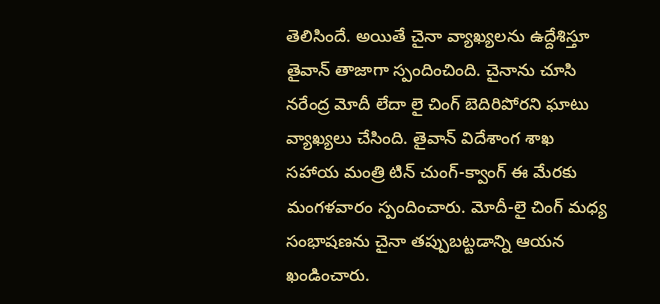తెలిసిందే. అయితే చైనా వ్యాఖ్యలను ఉద్దేశిస్తూ తైవాన్ తాజాగా స్పందించింది. చైనాను చూసి నరేంద్ర మోదీ లేదా లై చింగ్ బెదిరిపోరని ఘాటు వ్యాఖ్యలు చేసింది. తైవాన్ విదేశాంగ శాఖ సహాయ మంత్రి టిన్ చుంగ్-క్వాంగ్ ఈ మేరకు మంగళవారం స్పందించారు. మోదీ-లై చింగ్ మధ్య సంభాషణను చైనా తప్పుబట్టడాన్ని ఆయన ఖండించారు.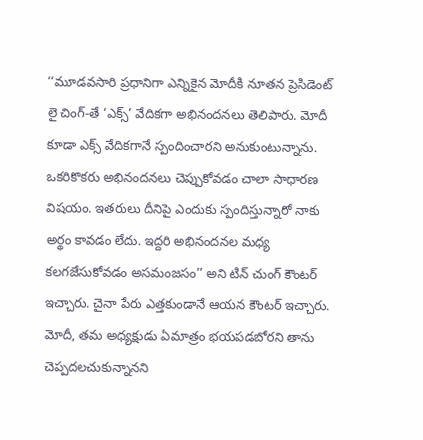‘‘మూడవసారి ప్రధానిగా ఎన్నికైన మోదీకి నూతన ప్రెసిడెంట్ లై చింగ్-తే ‘ఎక్స్’ వేదికగా అభినందనలు తెలిపారు. మోదీ కూడా ఎక్స్ వేదికగానే స్పందించారని అనుకుంటున్నాను. ఒకరికొకరు అభినందనలు చెప్పుకోవడం చాలా సాధారణ విషయం. ఇతరులు దీనిపై ఎందుకు స్పందిస్తున్నారో నాకు అర్థం కావడం లేదు. ఇద్దరి అభినందనల మధ్య కలగజేసుకోవడం అసమంజసం’’ అని టిన్ చుంగ్ కౌంటర్ ఇచ్చారు. చైనా పేరు ఎత్తకుండానే ఆయన కౌంటర్ ఇచ్చారు. మోదీ, తమ అధ్యక్షుడు ఏమాత్రం భయపడబోరని తాను చెప్పదలచుకున్నానని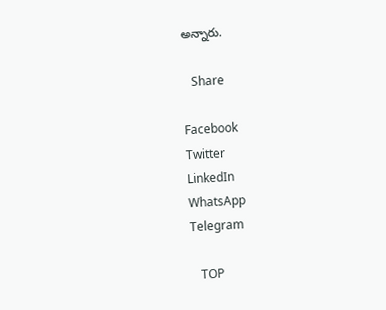అన్నారు.

   Share

Facebook
Twitter
LinkedIn
WhatsApp
Telegram

   TOP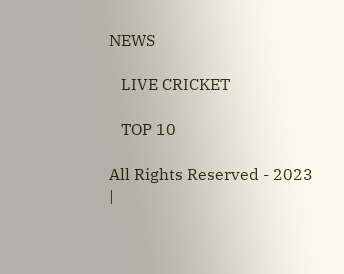NEWS

   LIVE CRICKET

   TOP 10

All Rights Reserved - 2023 |